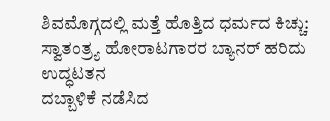ಶಿವಮೊಗ್ಗದಲ್ಲಿ ಮತ್ತೆ ಹೊತ್ತಿದ ಧರ್ಮದ ಕಿಚ್ಚು: ಸ್ವಾತಂತ್ರ್ಯ ಹೋರಾಟಗಾರರ ಬ್ಯಾನರ್ ಹರಿದು ಉದ್ಧಟತನ
ದಬ್ಬಾಳಿಕೆ ನಡೆಸಿದ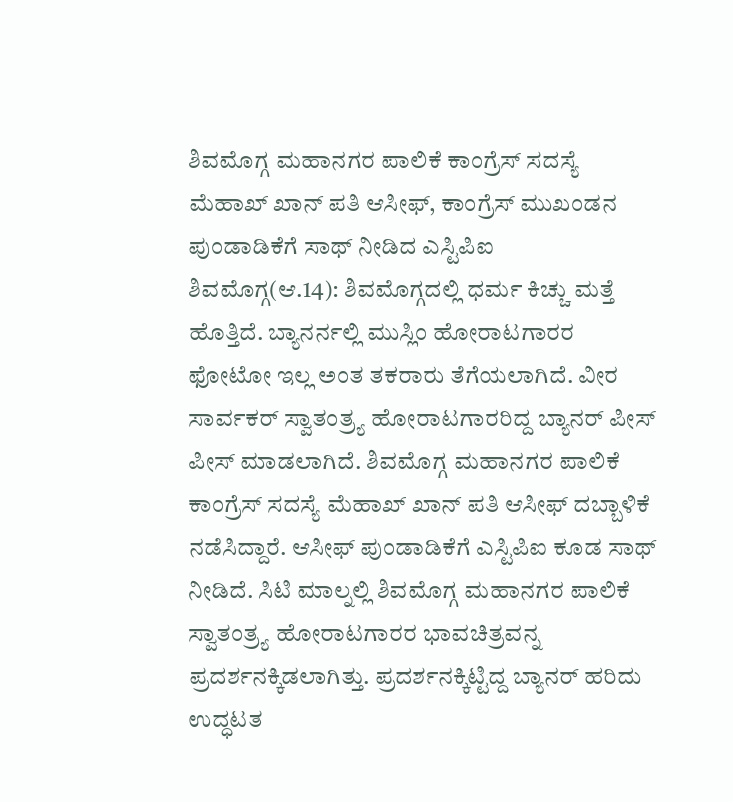ಶಿವಮೊಗ್ಗ ಮಹಾನಗರ ಪಾಲಿಕೆ ಕಾಂಗ್ರೆಸ್ ಸದಸ್ಯೆ ಮೆಹಾಖ್ ಖಾನ್ ಪತಿ ಆಸೀಫ್, ಕಾಂಗ್ರೆಸ್ ಮುಖಂಡನ ಪುಂಡಾಡಿಕೆಗೆ ಸಾಥ್ ನೀಡಿದ ಎಸ್ಟಿಪಿಐ
ಶಿವಮೊಗ್ಗ(ಆ.14): ಶಿವಮೊಗ್ಗದಲ್ಲಿ ಧರ್ಮ ಕಿಚ್ಚು ಮತ್ತೆ ಹೊತ್ತಿದೆ. ಬ್ಯಾನರ್ನಲ್ಲಿ ಮುಸ್ಲಿಂ ಹೋರಾಟಗಾರರ ಫೋಟೋ ಇಲ್ಲ ಅಂತ ತಕರಾರು ತೆಗೆಯಲಾಗಿದೆ. ವೀರ ಸಾರ್ವಕರ್ ಸ್ವಾತಂತ್ರ್ಯ ಹೋರಾಟಗಾರರಿದ್ದ ಬ್ಯಾನರ್ ಪೀಸ್ ಪೀಸ್ ಮಾಡಲಾಗಿದೆ. ಶಿವಮೊಗ್ಗ ಮಹಾನಗರ ಪಾಲಿಕೆ ಕಾಂಗ್ರೆಸ್ ಸದಸ್ಯೆ ಮೆಹಾಖ್ ಖಾನ್ ಪತಿ ಆಸೀಫ್ ದಬ್ಬಾಳಿಕೆ ನಡೆಸಿದ್ದಾರೆ. ಆಸೀಫ್ ಪುಂಡಾಡಿಕೆಗೆ ಎಸ್ಟಿಪಿಐ ಕೂಡ ಸಾಥ್ ನೀಡಿದೆ. ಸಿಟಿ ಮಾಲ್ನಲ್ಲಿ ಶಿವಮೊಗ್ಗ ಮಹಾನಗರ ಪಾಲಿಕೆ ಸ್ವಾತಂತ್ರ್ಯ ಹೋರಾಟಗಾರರ ಭಾವಚಿತ್ರವನ್ನ ಪ್ರದರ್ಶನಕ್ಕಿಡಲಾಗಿತ್ತು. ಪ್ರದರ್ಶನಕ್ಕಿಟ್ಟಿದ್ದ ಬ್ಯಾನರ್ ಹರಿದು ಉದ್ಧಟತ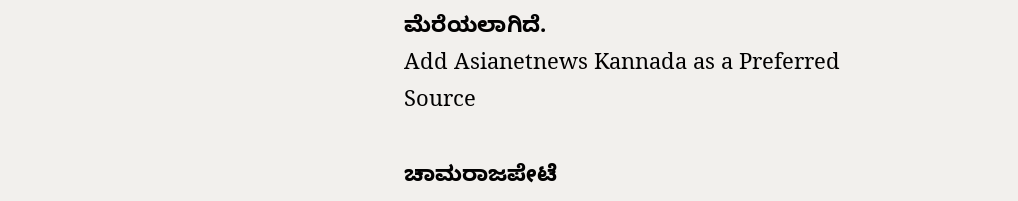ಮೆರೆಯಲಾಗಿದೆ.
Add Asianetnews Kannada as a Preferred Source

ಚಾಮರಾಜಪೇಟೆ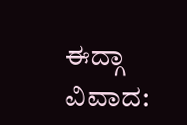ಈದ್ಗಾ ವಿವಾದ: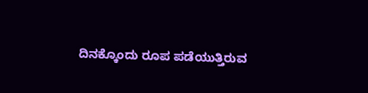ದಿನಕ್ಕೊಂದು ರೂಪ ಪಡೆಯುತ್ತಿರುವ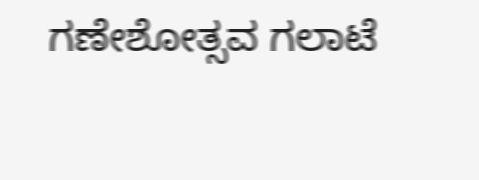ಗಣೇಶೋತ್ಸವ ಗಲಾಟೆ